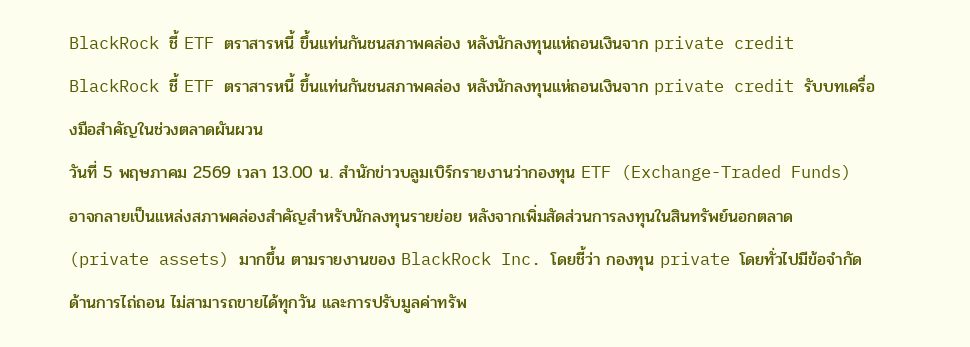BlackRock ชี้ ETF ตราสารหนี้ ขึ้นแท่นกันชนสภาพคล่อง หลังนักลงทุนแห่ถอนเงินจาก private credit
BlackRock ชี้ ETF ตราสารหนี้ ขึ้นแท่นกันชนสภาพคล่อง หลังนักลงทุนแห่ถอนเงินจาก private credit รับบทเครื่องมือสำคัญในช่วงตลาดผันผวน
วันที่ 5 พฤษภาคม 2569 เวลา 13.00 น. สำนักข่าวบลูมเบิร์กรายงานว่ากองทุน ETF (Exchange-Traded Funds) อาจกลายเป็นแหล่งสภาพคล่องสำคัญสำหรับนักลงทุนรายย่อย หลังจากเพิ่มสัดส่วนการลงทุนในสินทรัพย์นอกตลาด (private assets) มากขึ้น ตามรายงานของ BlackRock Inc. โดยชี้ว่า กองทุน private โดยทั่วไปมีข้อจำกัดด้านการไถ่ถอน ไม่สามารถขายได้ทุกวัน และการปรับมูลค่าทรัพ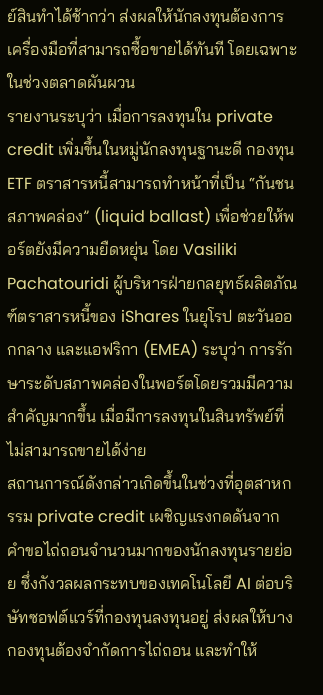ย์สินทำได้ช้ากว่า ส่งผลให้นักลงทุนต้องการเครื่องมือที่สามารถซื้อขายได้ทันที โดยเฉพาะในช่วงตลาดผันผวน
รายงานระบุว่า เมื่อการลงทุนใน private credit เพิ่มขึ้นในหมู่นักลงทุนฐานะดี กองทุน ETF ตราสารหนี้สามารถทำหน้าที่เป็น “กันชนสภาพคล่อง” (liquid ballast) เพื่อช่วยให้พอร์ตยังมีความยืดหยุ่น โดย Vasiliki Pachatouridi ผู้บริหารฝ่ายกลยุทธ์ผลิตภัณฑ์ตราสารหนี้ของ iShares ในยุโรป ตะวันออกกลาง และแอฟริกา (EMEA) ระบุว่า การรักษาระดับสภาพคล่องในพอร์ตโดยรวมมีความสำคัญมากขึ้น เมื่อมีการลงทุนในสินทรัพย์ที่ไม่สามารถขายได้ง่าย
สถานการณ์ดังกล่าวเกิดขึ้นในช่วงที่อุตสาหกรรม private credit เผชิญแรงกดดันจากคำขอไถ่ถอนจำนวนมากของนักลงทุนรายย่อย ซึ่งกังวลผลกระทบของเทคโนโลยี AI ต่อบริษัทซอฟต์แวร์ที่กองทุนลงทุนอยู่ ส่งผลให้บางกองทุนต้องจำกัดการไถ่ถอน และทำให้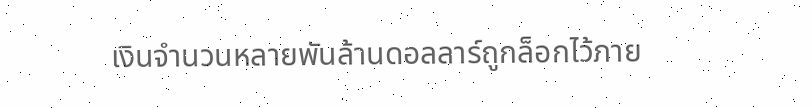เงินจำนวนหลายพันล้านดอลลาร์ถูกล็อกไว้ภาย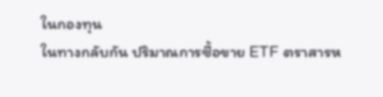ในกองทุน
ในทางกลับกัน ปริมาณการซื้อขาย ETF ตราสารห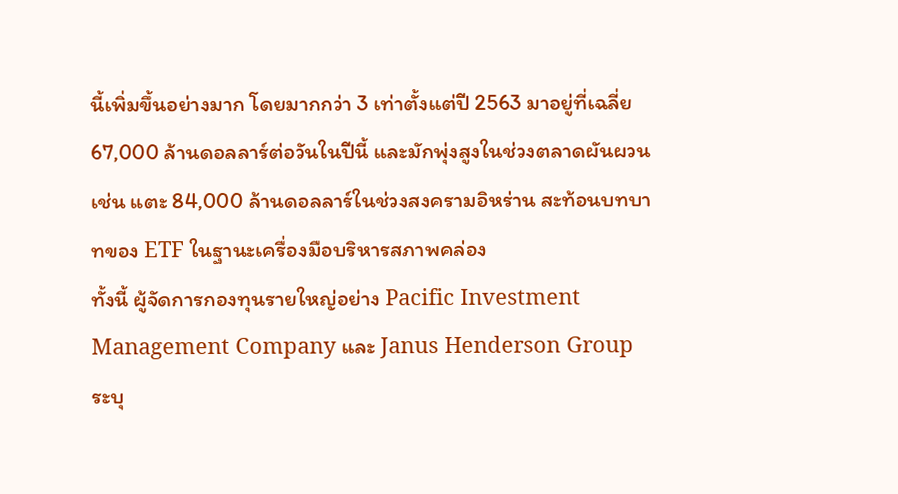นี้เพิ่มขึ้นอย่างมาก โดยมากกว่า 3 เท่าตั้งแต่ปี 2563 มาอยู่ที่เฉลี่ย 67,000 ล้านดอลลาร์ต่อวันในปีนี้ และมักพุ่งสูงในช่วงตลาดผันผวน เช่น แตะ 84,000 ล้านดอลลาร์ในช่วงสงครามอิหร่าน สะท้อนบทบาทของ ETF ในฐานะเครื่องมือบริหารสภาพคล่อง
ทั้งนี้ ผู้จัดการกองทุนรายใหญ่อย่าง Pacific Investment Management Company และ Janus Henderson Group ระบุ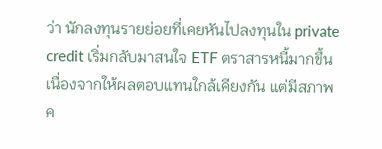ว่า นักลงทุนรายย่อยที่เคยหันไปลงทุนใน private credit เริ่มกลับมาสนใจ ETF ตราสารหนี้มากขึ้น เนื่องจากให้ผลตอบแทนใกล้เคียงกัน แต่มีสภาพค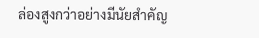ล่องสูงกว่าอย่างมีนัยสำคัญ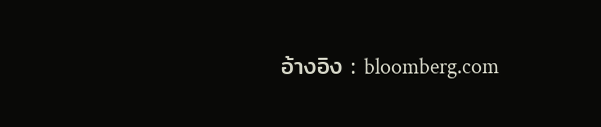อ้างอิง : bloomberg.com